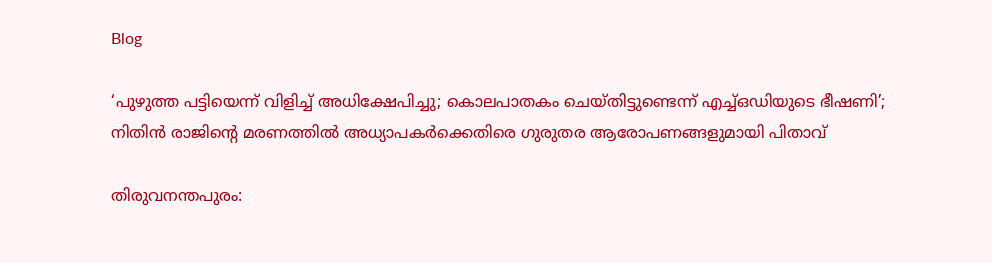Blog

‘പുഴുത്ത പട്ടിയെന്ന് വിളിച്ച് അധിക്ഷേപിച്ചു; കൊലപാതകം ചെയ്തിട്ടുണ്ടെന്ന് എച്ച്ഒഡിയുടെ ഭീഷണി’; നിതിൻ രാജിന്റെ മരണത്തിൽ അധ്യാപകർക്കെതിരെ ഗുരുതര ആരോപണങ്ങളുമായി പിതാവ്

തിരുവനന്തപുരം: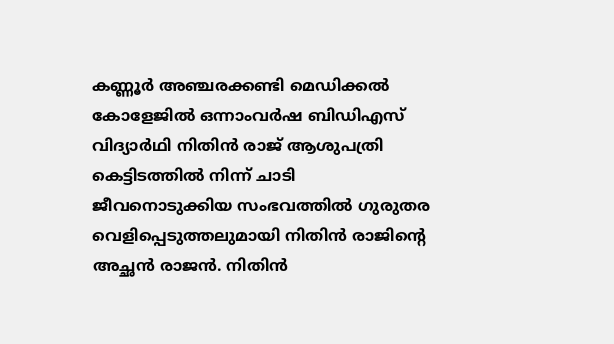കണ്ണൂർ അഞ്ചരക്കണ്ടി മെഡിക്കൽ കോളേജിൽ ഒന്നാംവർഷ ബിഡിഎസ് വിദ്യാർഥി നിതിൻ രാജ് ആശുപത്രി കെട്ടിടത്തിൽ നിന്ന് ചാടി ജീവനൊടുക്കിയ സംഭവത്തിൽ ഗുരുതര വെളിപ്പെടുത്തലുമായി നിതിൻ രാജിന്റെ അച്ഛൻ രാജൻ. നിതിൻ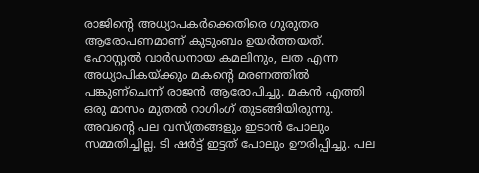രാജിന്റെ അധ്യാപകർക്കെതിരെ ഗുരുതര ആരോപണമാണ് കുടുംബം ഉയർത്തയത്. ഹോസ്റ്റൽ വാർഡനായ കമലിനും, ലത എന്ന അധ്യാപികയ്ക്കും മകന്‍റെ മരണത്തിൽ പങ്കുണ്ചെന്ന് രാജൻ ആരോപിച്ചു. മകൻ എത്തി ഒരു മാസം മുതൽ റാഗിംഗ് തുടങ്ങിയിരുന്നു. അവന്‍റെ പല വസ്ത്രങ്ങളും ഇടാൻ പോലും സമ്മതിച്ചില്ല. ടി ഷർട്ട്‌ ഇട്ടത് പോലും ഊരിപ്പിച്ചു. പല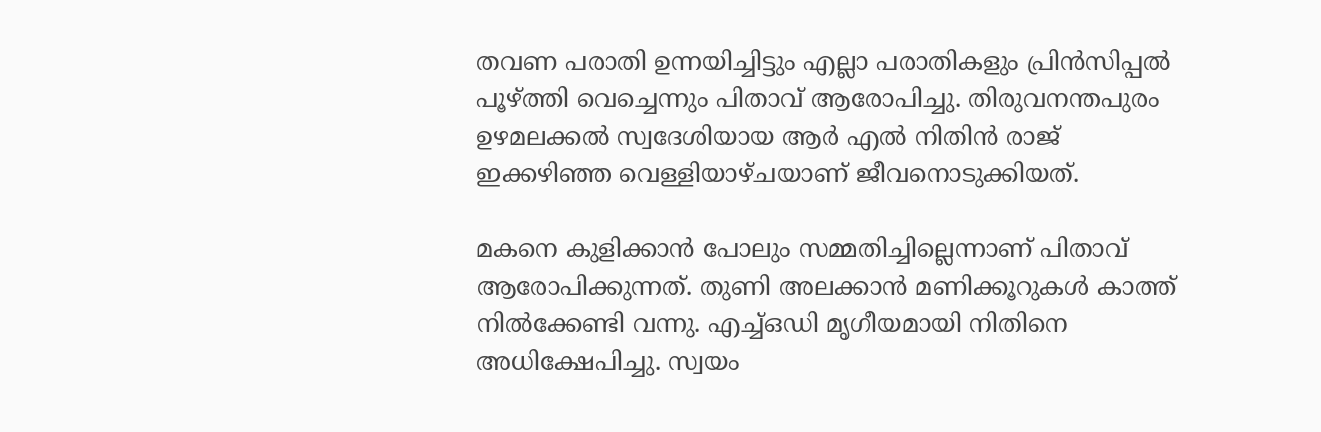തവണ പരാതി ഉന്നയിച്ചിട്ടും എല്ലാ പരാതികളും പ്രിൻസിപ്പൽ പൂഴ്ത്തി വെച്ചെന്നും പിതാവ് ആരോപിച്ചു. തിരുവനന്തപുരം ഉഴമലക്കൽ സ്വദേശിയായ ആർ എൽ നിതിൻ രാജ് ഇക്ക‍ഴിഞ്ഞ വെള്ളിയാഴ്‌ചയാണ് ജീവനൊടുക്കിയത്.

മകനെ കുളിക്കാൻ പോലും സമ്മതിച്ചില്ലെന്നാണ് പിതാവ് ആരോപിക്കുന്നത്. തുണി അലക്കാൻ മണിക്കൂറുകൾ കാത്ത് നിൽക്കേണ്ടി വന്നു. എച്ച്ഒഡി മൃഗീയമായി നിതിനെ അധിക്ഷേപിച്ചു. സ്വയം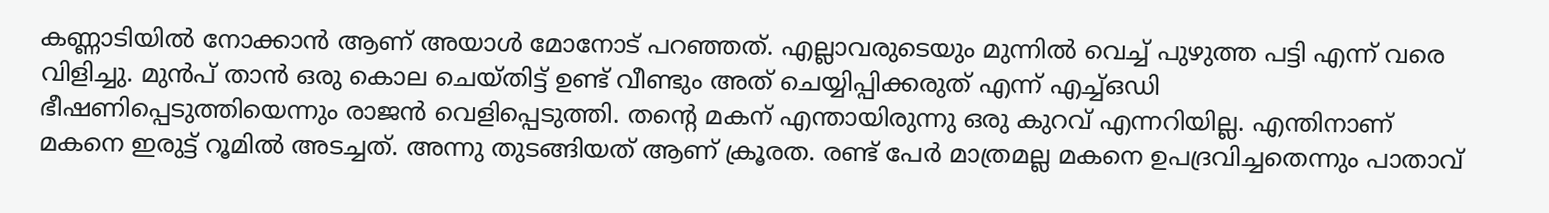കണ്ണാടിയിൽ നോക്കാൻ ആണ് അയാൾ മോനോട് പറഞ്ഞത്. എല്ലാവരുടെയും മുന്നിൽ വെച്ച് പുഴുത്ത പട്ടി എന്ന് വരെ വിളിച്ചു. മുൻപ് താൻ ഒരു കൊല ചെയ്തിട്ട് ഉണ്ട് വീണ്ടും അത് ചെയ്യിപ്പിക്കരുത് എന്ന് എച്ച്ഒഡി ഭീഷണിപ്പെടുത്തിയെന്നും രാജൻ വെളിപ്പെടുത്തി. തന്റെ മകന് എന്തായിരുന്നു ഒരു കുറവ് എന്നറിയില്ല. എന്തിനാണ് മകനെ ഇരുട്ട് റൂമിൽ അടച്ചത്. അന്നു തുടങ്ങിയത് ആണ് ക്രൂരത. രണ്ട് പേർ മാത്രമല്ല മകനെ ഉപദ്രവിച്ചതെന്നും പാതാവ്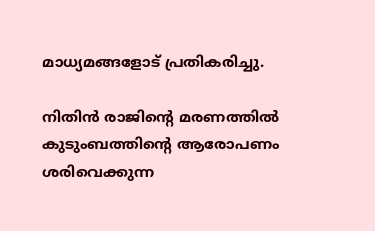മാധ്യമങ്ങളോട് പ്രതികരിച്ചു.

നിതിൻ രാജിന്റെ മരണത്തിൽ കുടുംബത്തിന്റെ ആരോപണം ശരിവെക്കുന്ന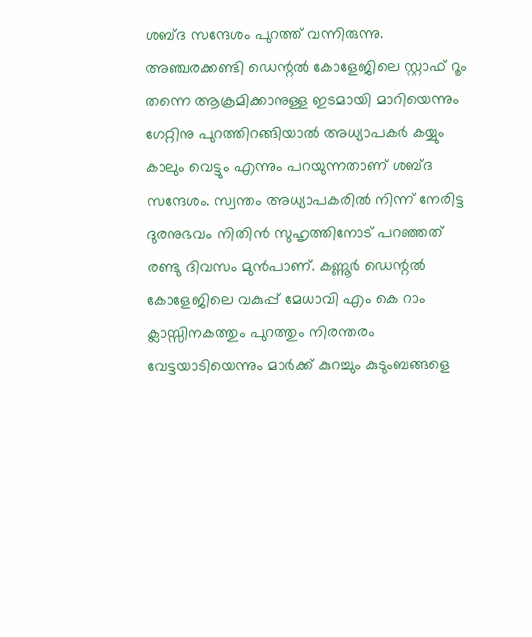ശബ്ദ സന്ദേശം പുറത്ത് വന്നിരുന്നു. അഞ്ചരക്കണ്ടി ഡെന്റൽ കോളേജിലെ സ്റ്റാഫ് റൂം തന്നെ ആക്രമിക്കാനുള്ള ഇടമായി മാറിയെന്നും ഗേറ്റിനു പുറത്തിറങ്ങിയാൽ അധ്യാപകർ കയ്യും കാലും വെട്ടും എന്നും പറയുന്നതാണ് ശബ്ദ സന്ദേശം. സ്വന്തം അധ്യാപകരിൽ നിന്ന് നേരിട്ട ദുരനുഭവം നിതിൻ സുഹൃത്തിനോട് പറഞ്ഞത് രണ്ടു ദിവസം മുൻപാണ്. കണ്ണൂർ ഡെന്റൽ കോളേജിലെ വകുപ്പ് മേധാവി എം കെ റാം ക്ലാസ്സിനകത്തും പുറത്തും നിരന്തരം വേട്ടയാടിയെന്നും മാർക്ക്‌ കുറച്ചും കുടുംബങ്ങളെ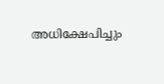അധിക്ഷേപിച്ചും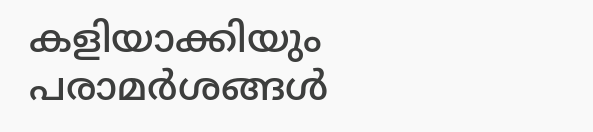കളിയാക്കിയും പരാമർശങ്ങൾ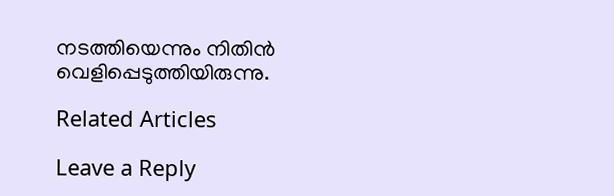നടത്തിയെന്നും നിതിൻ വെളിപ്പെടുത്തിയിരുന്നു.

Related Articles

Leave a Reply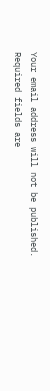Your email address will not be published. Required fields are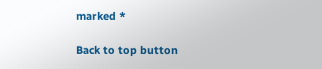marked *

Back to top button